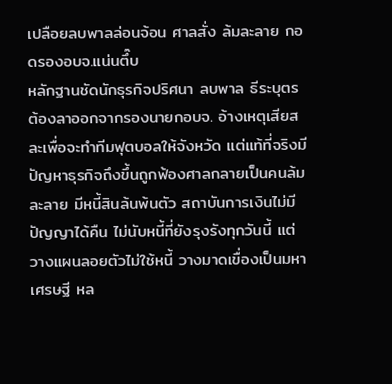เปลือยลบพาลล่อนจ้อน ศาลสั่ง ล้มละลาย กอดรองอบจ.แน่นตึ๊บ
หลักฐานชัดนักธุรกิจปริศนา ลบพาล ธีระบุตร ต้องลาออกจากรองนายกอบจ. อ้างเหตุเสียสละเพื่อจะทำทีมฟุตบอลให้จังหวัด แต่แท้ที่จริงมีปัญหาธุรกิจถึงขึ้นถูกฟ้องศาลกลายเป็นคนล้มละลาย มีหนี้สินล้นพ้นตัว สถาบันการเงินไม่มีปัญญาได้คืน ไม่นับหนี้ที่ยังรุงรังทุกวันนี้ แต่วางแผนลอยตัวไม่ใช้หนี้ วางมาดเขื่องเป็นมหาเศรษฐี หล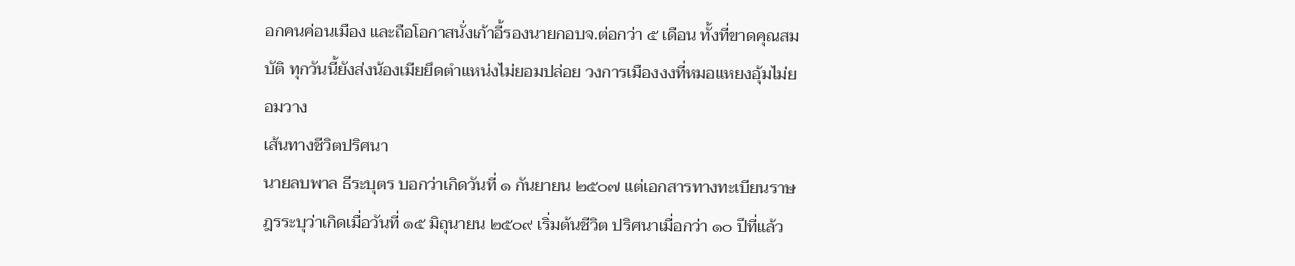อกคนค่อนเมือง และถือโอกาสนั่งเก้าอี้รองนายกอบจ.ต่อกว่า ๕ เดือน ทั้งที่ขาดคุณสมบัติ ทุกวันนี้ยังส่งน้องเมียยึดตำแหน่งไม่ยอมปล่อย วงการเมืองงงที่หมอแหยงอุ้มไม่ยอมวาง
เส้นทางชีวิตปริศนา
นายลบพาล ธีระบุตร บอกว่าเกิดวันที่ ๑ กันยายน ๒๕๐๗ แต่เอกสารทางทะเบียนราษฎรระบุว่าเกิดเมื่อวันที่ ๑๕ มิถุนายน ๒๕๐๙ เริ่มต้นชีวิต ปริศนาเมื่อกว่า ๑๐ ปีที่แล้ว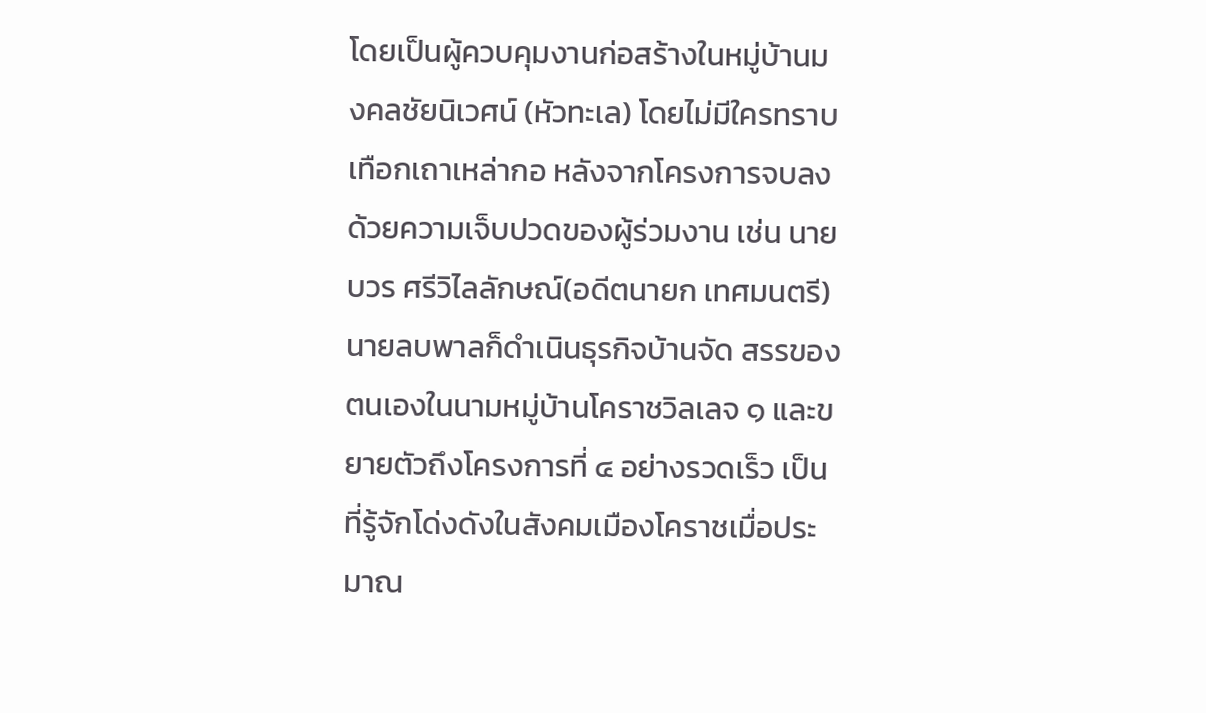โดยเป็นผู้ควบคุมงานก่อสร้างในหมู่บ้านมงคลชัยนิเวศน์ (หัวทะเล) โดยไม่มีใครทราบเทือกเถาเหล่ากอ หลังจากโครงการจบลงด้วยความเจ็บปวดของผู้ร่วมงาน เช่น นายบวร ศรีวิไลลักษณ์(อดีตนายก เทศมนตรี) นายลบพาลก็ดำเนินธุรกิจบ้านจัด สรรของตนเองในนามหมู่บ้านโคราชวิลเลจ ๑ และขยายตัวถึงโครงการที่ ๔ อย่างรวดเร็ว เป็นที่รู้จักโด่งดังในสังคมเมืองโคราชเมื่อประมาณ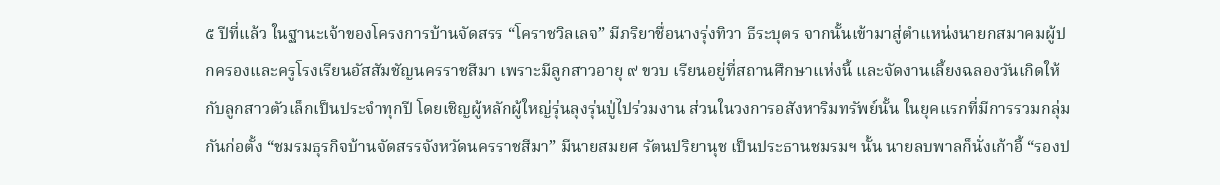๕ ปีที่แล้ว ในฐานะเจ้าของโครงการบ้านจัดสรร “โคราชวิลเลจ” มีภริยาชื่อนางรุ่งทิวา ธีระบุตร จากนั้นเข้ามาสู่ตำแหน่งนายกสมาคมผู้ปกครองและครูโรงเรียนอัสสัมชัญนครราชสีมา เพราะมีลูกสาวอายุ ๙ ขวบ เรียนอยู่ที่สถานศึกษาแห่งนี้ และจัดงานเลี้ยงฉลองวันเกิดให้กับลูกสาวตัวเล็กเป็นประจำทุกปี โดยเชิญผู้หลักผู้ใหญ่รุ่นลุงรุ่นปู่ไปร่วมงาน ส่วนในวงการอสังหาริมทรัพย์นั้น ในยุคแรกที่มีการรวมกลุ่มกันก่อตั้ง “ชมรมธุรกิจบ้านจัดสรรจังหวัดนครราชสีมา” มีนายสมยศ รัตนปริยานุช เป็นประธานชมรมฯ นั้น นายลบพาลก็นั่งเก้าอี้ “รองป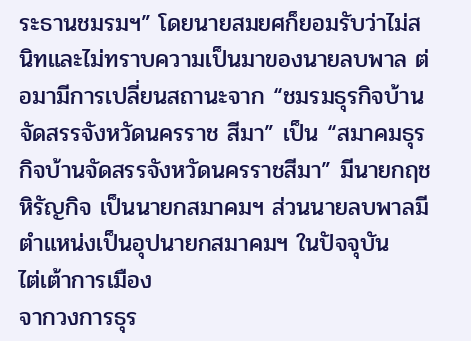ระธานชมรมฯ” โดยนายสมยศก็ยอมรับว่าไม่สนิทและไม่ทราบความเป็นมาของนายลบพาล ต่อมามีการเปลี่ยนสถานะจาก “ชมรมธุรกิจบ้านจัดสรรจังหวัดนครราช สีมา” เป็น “สมาคมธุรกิจบ้านจัดสรรจังหวัดนครราชสีมา” มีนายกฤช หิรัญกิจ เป็นนายกสมาคมฯ ส่วนนายลบพาลมีตำแหน่งเป็นอุปนายกสมาคมฯ ในปัจจุบัน
ไต่เต้าการเมือง
จากวงการธุร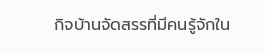กิจบ้านจัดสรรที่มีคนรู้จักใน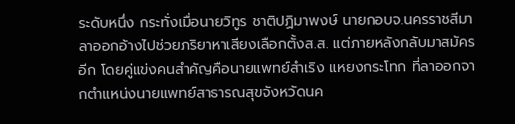ระดับหนึ่ง กระทั่งเมื่อนายวิทูร ชาติปฏิมาพงษ์ นายกอบจ.นครราชสีมา ลาออกอ้างไปช่วยภริยาหาเสียงเลือกตั้งส.ส. แต่ภายหลังกลับมาสมัคร อีก โดยคู่แข่งคนสำคัญคือนายแพทย์สำเริง แหยงกระโทก ที่ลาออกจากตำแหน่งนายแพทย์สาธารณสุขจังหวัดนค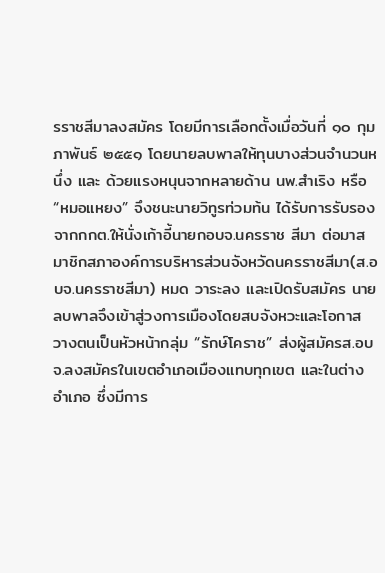รราชสีมาลงสมัคร โดยมีการเลือกตั้งเมื่อวันที่ ๑๐ กุมภาพันธ์ ๒๕๕๑ โดยนายลบพาลให้ทุนบางส่วนจำนวนหนึ่ง และ ด้วยแรงหนุนจากหลายด้าน นพ.สำเริง หรือ “หมอแหยง” จึงชนะนายวิทูรท่วมท้น ได้รับการรับรองจากกกต.ให้นั่งเก้าอี้นายกอบจ.นครราช สีมา ต่อมาสมาชิกสภาองค์การบริหารส่วนจังหวัดนครราชสีมา(ส.อบจ.นครราชสีมา) หมด วาระลง และเปิดรับสมัคร นายลบพาลจึงเข้าสู่วงการเมืองโดยสบจังหวะและโอกาส วางตนเป็นหัวหน้ากลุ่ม “รักษ์โคราช” ส่งผู้สมัครส.อบจ.ลงสมัครในเขตอำเภอเมืองแทบทุกเขต และในต่างอำเภอ ซึ่งมีการ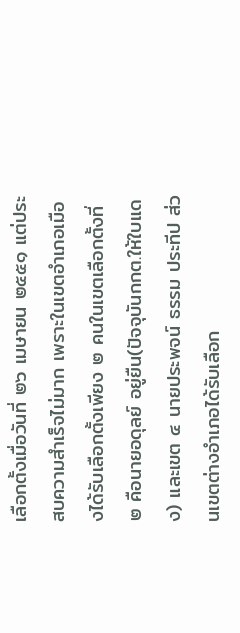เลือกตั้งเมื่อวันที่ ๒๖ เมษายน ๒๕๕๑ แต่ประสบความสำเร็จไม่มาก เพราะในเขตอำเภอเมืองได้รับเลือกตั้งเพียง ๒ คนในเขตเลือกตั้งที่ ๒ คือนายอดุลย์ อยู่ยืน(ปัจจุบันกกต.ให้ใบแดง) และเขต ๔ นายประพจน์ ธรรม ประทีป ส่วนเขตต่างอำเภอได้รับเลือก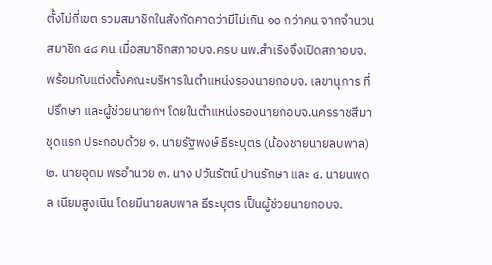ตั้งไม่กี่เขต รวมสมาชิกในสังกัดคาดว่ามีไม่เกิน ๑๐ กว่าคน จากจำนวนสมาชิก ๔๘ คน เมื่อสมาชิกสภาอบจ.ครบ นพ.สำเริงจึงเปิดสภาอบจ. พร้อมกับแต่งตั้งคณะบริหารในตำแหน่งรองนายกอบจ. เลขานุการ ที่ปรึกษา และผู้ช่วยนายกฯ โดยในตำแหน่งรองนายกอบจ.นครราชสีมาชุดแรก ประกอบด้วย ๑. นายรัฐพงษ์ ธีระบุตร (น้องชายนายลบพาล) ๒. นายอุดม พรอำนวย ๓. นาง ปวันรัตน์ ปานรักษา และ ๔. นายนพดล เนียมสูงเนิน โดยมีนายลบพาล ธีระบุตร เป็นผู้ช่วยนายกอบจ.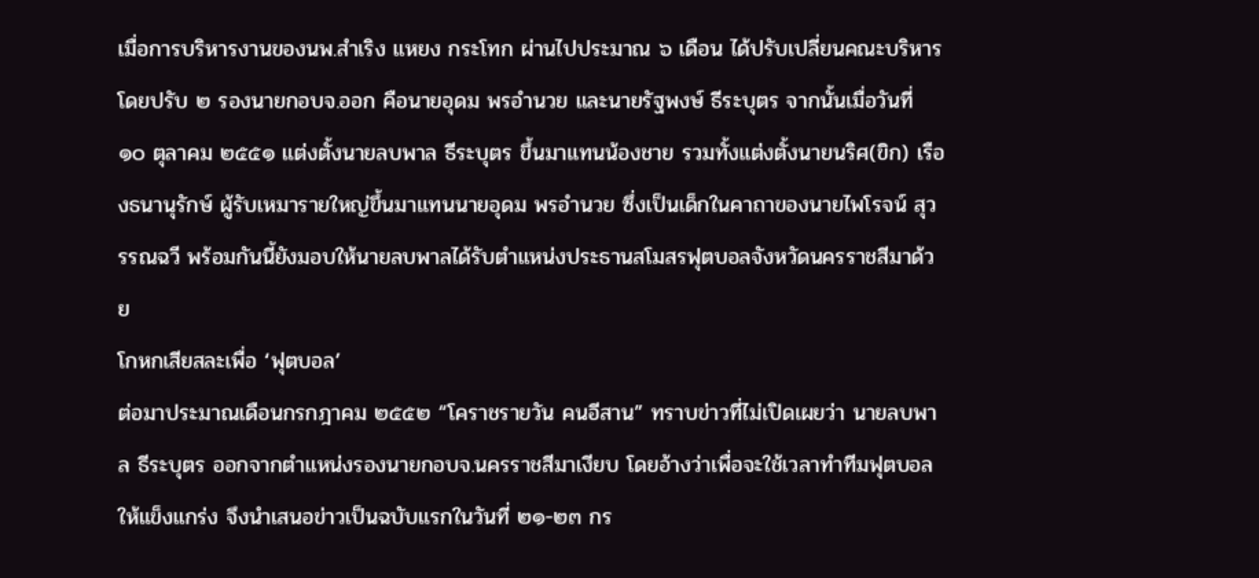เมื่อการบริหารงานของนพ.สำเริง แหยง กระโทก ผ่านไปประมาณ ๖ เดือน ได้ปรับเปลี่ยนคณะบริหาร โดยปรับ ๒ รองนายกอบจ.ออก คือนายอุดม พรอำนวย และนายรัฐพงษ์ ธีระบุตร จากนั้นเมื่อวันที่ ๑๐ ตุลาคม ๒๕๕๑ แต่งตั้งนายลบพาล ธีระบุตร ขึ้นมาแทนน้องชาย รวมทั้งแต่งตั้งนายนริศ(ขิก) เรืองธนานุรักษ์ ผู้รับเหมารายใหญ่ขึ้นมาแทนนายอุดม พรอำนวย ซึ่งเป็นเด็กในคาถาของนายไพโรจน์ สุวรรณฉวี พร้อมกันนี้ยังมอบให้นายลบพาลได้รับตำแหน่งประธานสโมสรฟุตบอลจังหวัดนครราชสีมาด้วย
โกหกเสียสละเพื่อ ‘ฟุตบอล’
ต่อมาประมาณเดือนกรกฎาคม ๒๕๕๒ “โคราชรายวัน คนอีสาน” ทราบข่าวที่ไม่เปิดเผยว่า นายลบพาล ธีระบุตร ออกจากตำแหน่งรองนายกอบจ.นครราชสีมาเงียบ โดยอ้างว่าเพื่อจะใช้เวลาทำทีมฟุตบอลให้แข็งแกร่ง จึงนำเสนอข่าวเป็นฉบับแรกในวันที่ ๒๑-๒๓ กร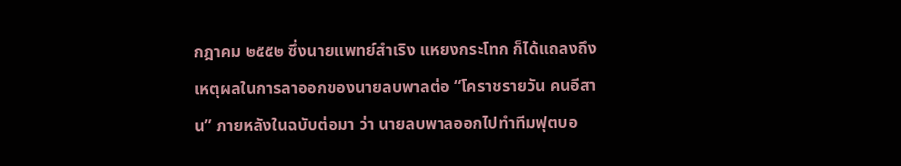กฎาคม ๒๕๕๒ ซึ่งนายแพทย์สำเริง แหยงกระโทก ก็ได้แถลงถึงเหตุผลในการลาออกของนายลบพาลต่อ “โคราชรายวัน คนอีสาน” ภายหลังในฉบับต่อมา ว่า นายลบพาลออกไปทำทีมฟุตบอ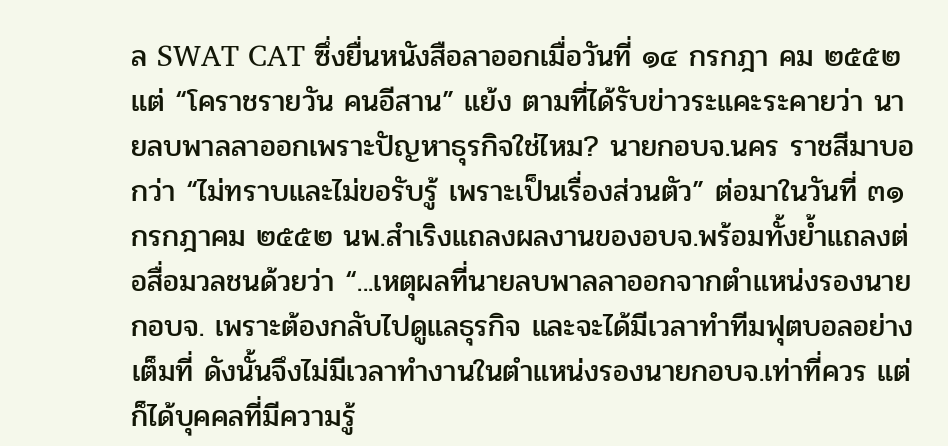ล SWAT CAT ซึ่งยื่นหนังสือลาออกเมื่อวันที่ ๑๔ กรกฎา คม ๒๕๕๒ แต่ “โคราชรายวัน คนอีสาน” แย้ง ตามที่ได้รับข่าวระแคะระคายว่า นายลบพาลลาออกเพราะปัญหาธุรกิจใช่ไหม? นายกอบจ.นคร ราชสีมาบอกว่า “ไม่ทราบและไม่ขอรับรู้ เพราะเป็นเรื่องส่วนตัว” ต่อมาในวันที่ ๓๑ กรกฎาคม ๒๕๕๒ นพ.สำเริงแถลงผลงานของอบจ.พร้อมทั้งย้ำแถลงต่อสื่อมวลชนด้วยว่า “...เหตุผลที่นายลบพาลลาออกจากตำแหน่งรองนายกอบจ. เพราะต้องกลับไปดูแลธุรกิจ และจะได้มีเวลาทำทีมฟุตบอลอย่างเต็มที่ ดังนั้นจึงไม่มีเวลาทำงานในตำแหน่งรองนายกอบจ.เท่าที่ควร แต่ก็ได้บุคคลที่มีความรู้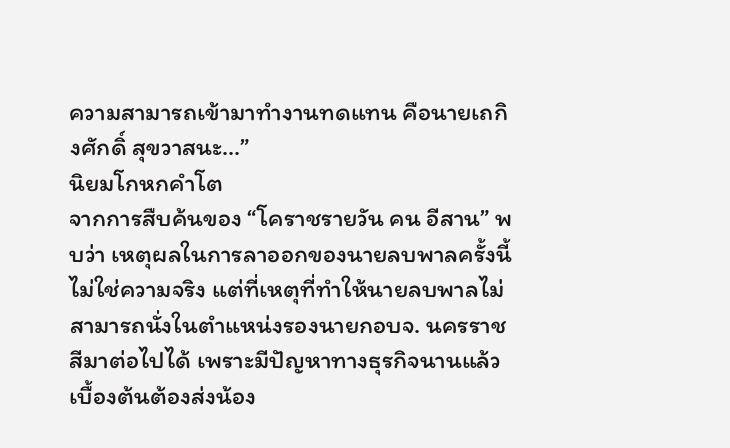ความสามารถเข้ามาทำงานทดแทน คือนายเถกิงศักดิ์ สุขวาสนะ...”
นิยมโกหกคำโต
จากการสืบค้นของ “โคราชรายวัน คน อีสาน” พบว่า เหตุผลในการลาออกของนายลบพาลครั้งนี้ไม่ใช่ความจริง แต่ที่เหตุที่ทำให้นายลบพาลไม่สามารถนั่งในตำแหน่งรองนายกอบจ. นครราชสีมาต่อไปได้ เพราะมีปัญหาทางธุรกิจนานแล้ว เบื้องต้นต้องส่งน้อง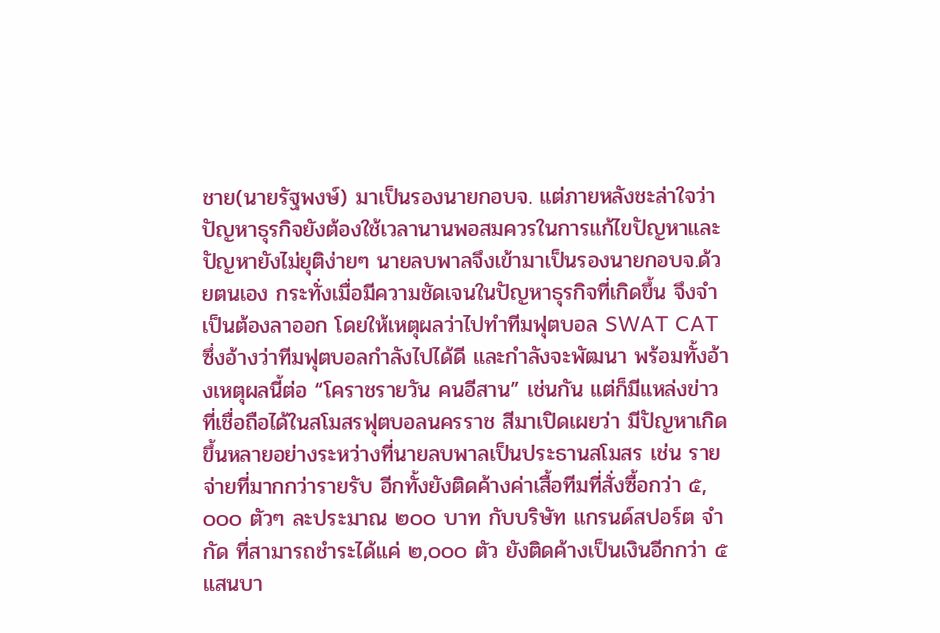ชาย(นายรัฐพงษ์) มาเป็นรองนายกอบจ. แต่ภายหลังชะล่าใจว่าปัญหาธุรกิจยังต้องใช้เวลานานพอสมควรในการแก้ไขปัญหาและปัญหายังไม่ยุติง่ายๆ นายลบพาลจึงเข้ามาเป็นรองนายกอบจ.ด้วยตนเอง กระทั่งเมื่อมีความชัดเจนในปัญหาธุรกิจที่เกิดขึ้น จึงจำเป็นต้องลาออก โดยให้เหตุผลว่าไปทำทีมฟุตบอล SWAT CAT ซึ่งอ้างว่าทีมฟุตบอลกำลังไปได้ดี และกำลังจะพัฒนา พร้อมทั้งอ้างเหตุผลนี้ต่อ “โคราชรายวัน คนอีสาน” เช่นกัน แต่ก็มีแหล่งข่าวที่เชื่อถือได้ในสโมสรฟุตบอลนครราช สีมาเปิดเผยว่า มีปัญหาเกิดขึ้นหลายอย่างระหว่างที่นายลบพาลเป็นประธานสโมสร เช่น รายจ่ายที่มากกว่ารายรับ อีกทั้งยังติดค้างค่าเสื้อทีมที่สั่งซื้อกว่า ๕,๐๐๐ ตัวๆ ละประมาณ ๒๐๐ บาท กับบริษัท แกรนด์สปอร์ต จำกัด ที่สามารถชำระได้แค่ ๒,๐๐๐ ตัว ยังติดค้างเป็นเงินอีกกว่า ๕ แสนบา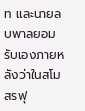ท และนายลบพาลยอมรับเองภายหลังว่าในสโมสรฟุ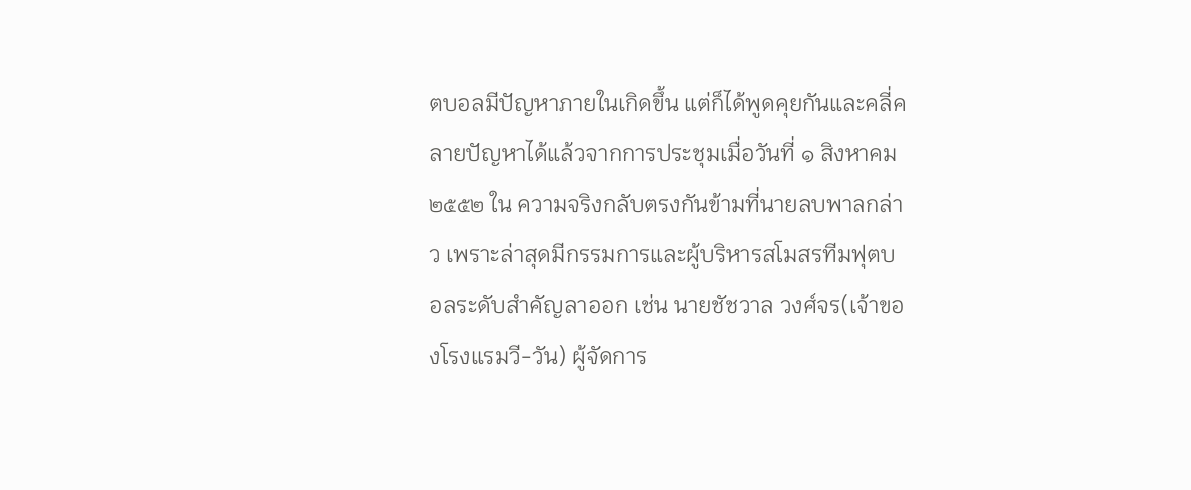ตบอลมีปัญหาภายในเกิดขึ้น แต่ก็ได้พูดคุยกันและคลี่คลายปัญหาได้แล้วจากการประชุมเมื่อวันที่ ๑ สิงหาคม ๒๕๕๒ ใน ความจริงกลับตรงกันข้ามที่นายลบพาลกล่าว เพราะล่าสุดมีกรรมการและผู้บริหารสโมสรทีมฟุตบอลระดับสำคัญลาออก เช่น นายชัชวาล วงศ์จร(เจ้าของโรงแรมวี-วัน) ผู้จัดการ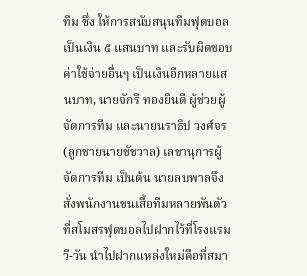ทีม ซึ่ง ให้การสนับสนุนทีมฟุตบอลเป็นเงิน ๕ แสนบาท และรับผิดชอบค่าใช้จ่ายอื่นๆ เป็นเงินอีกหลายแสนบาท, นายจักรี ทองยินดี ผู้ช่วยผู้จัดการทีม และนายนราธิป วงศ์จร(ลูกชายนายชัชวาล) เลขานุการผู้จัดการทีม เป็นต้น นายลบพาลจึงสั่งพนักงานขนเสื้อทีมหลายพันตัวที่สโมสรฟุตบอลไปฝากไว้ที่โรงแรมวี-วัน นำไปฝากแหล่งใหม่คือที่สมา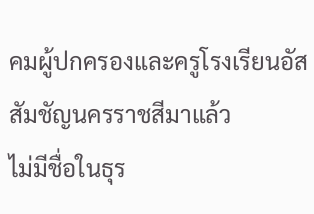คมผู้ปกครองและครูโรงเรียนอัสสัมชัญนครราชสีมาแล้ว
ไม่มีชื่อในธุร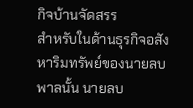กิจบ้านจัดสรร
สำหรับในด้านธุรกิจอสังหาริมทรัพย์ของนายลบพาลนั้น นายลบ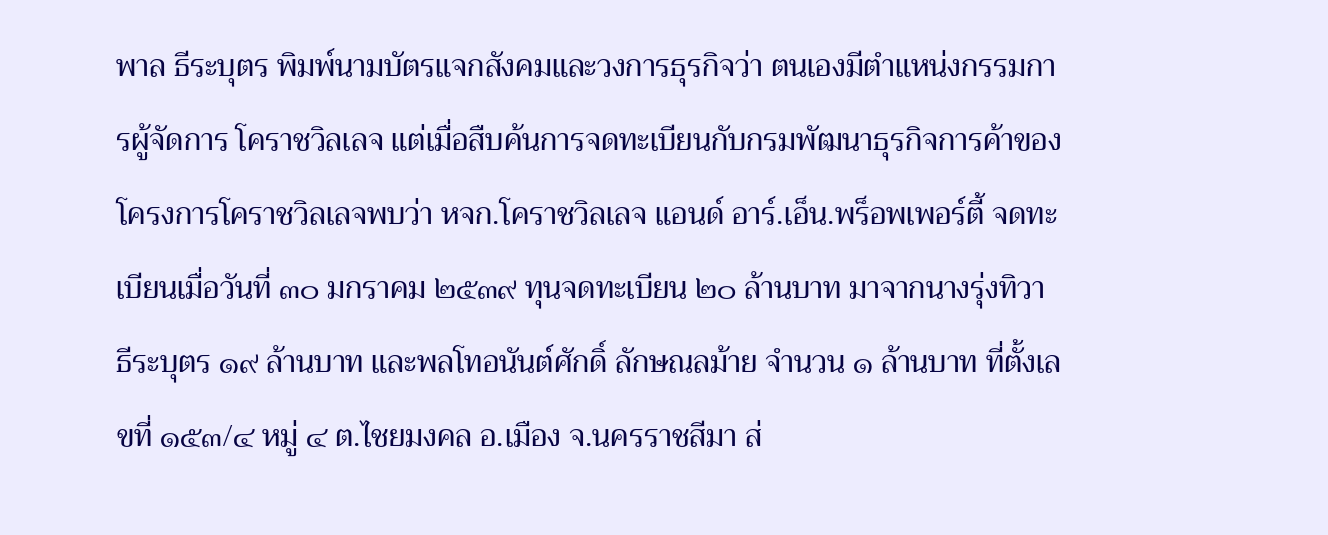พาล ธีระบุตร พิมพ์นามบัตรแจกสังคมและวงการธุรกิจว่า ตนเองมีตำแหน่งกรรมการผู้จัดการ โคราชวิลเลจ แต่เมื่อสืบค้นการจดทะเบียนกับกรมพัฒนาธุรกิจการค้าของโครงการโคราชวิลเลจพบว่า หจก.โคราชวิลเลจ แอนด์ อาร์.เอ็น.พร็อพเพอร์ตี้ จดทะเบียนเมื่อวันที่ ๓๐ มกราคม ๒๕๓๙ ทุนจดทะเบียน ๒๐ ล้านบาท มาจากนางรุ่งทิวา ธีระบุตร ๑๙ ล้านบาท และพลโทอนันต์ศักดิ์ ลักษณลม้าย จำนวน ๑ ล้านบาท ที่ตั้งเลขที่ ๑๕๓/๔ หมู่ ๔ ต.ไชยมงคล อ.เมือง จ.นครราชสีมา ส่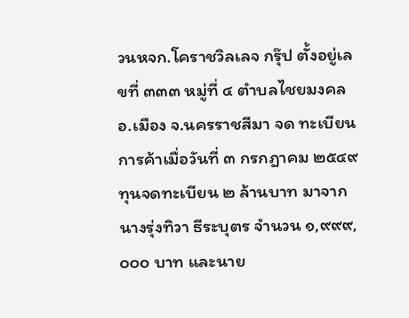วนหจก.โคราชวิลเลจ กรุ๊ป ตั้งอยู่เลขที่ ๓๓๓ หมู่ที่ ๔ ตำบลไชยมงคล อ.เมือง จ.นครราชสีมา จด ทะเบียนการค้าเมื่อวันที่ ๓ กรกฎาคม ๒๕๔๙ ทุนจดทะเบียน ๒ ล้านบาท มาจากนางรุ่งทิวา ธีระบุตร จำนวน ๑,๙๙๙,๐๐๐ บาท และนาย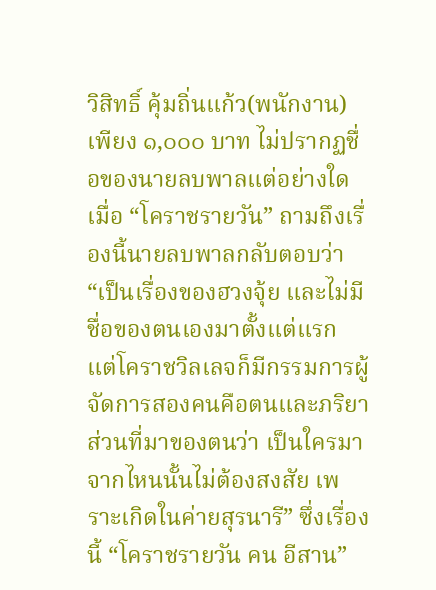วิสิทธิ์ คุ้มถิ่นแก้ว(พนักงาน) เพียง ๑,๐๐๐ บาท ไม่ปรากฏชื่อของนายลบพาลแต่อย่างใด เมื่อ “โคราชรายวัน” ถามถึงเรื่องนี้นายลบพาลกลับตอบว่า “เป็นเรื่องของฮวงจุ้ย และไม่มีชื่อของตนเองมาตั้งแต่แรก แต่โคราชวิลเลจก็มีกรรมการผู้จัดการสองคนคือตนและภริยา ส่วนที่มาของตนว่า เป็นใครมาจากไหนนั้นไม่ต้องสงสัย เพราะเกิดในค่ายสุรนารี” ซึ่งเรื่องนี้ “โคราชรายวัน คน อีสาน”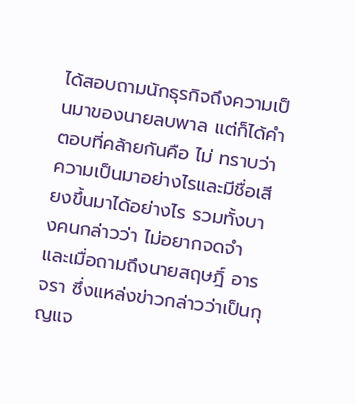ได้สอบถามนักธุรกิจถึงความเป็นมาของนายลบพาล แต่ก็ได้คำตอบที่คล้ายกันคือ ไม่ ทราบว่าความเป็นมาอย่างไรและมีชื่อเสียงขึ้นมาได้อย่างไร รวมทั้งบางคนกล่าวว่า ไม่อยากจดจำ และเมื่อถามถึงนายสฤษฎิ์ อารจรา ซึ่งแหล่งข่าวกล่าวว่าเป็นกุญแจ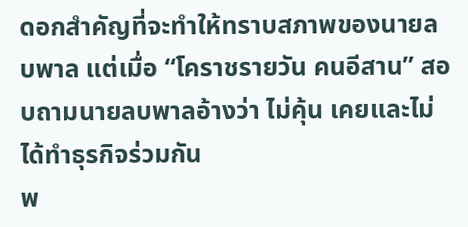ดอกสำคัญที่จะทำให้ทราบสภาพของนายลบพาล แต่เมื่อ “โคราชรายวัน คนอีสาน” สอบถามนายลบพาลอ้างว่า ไม่คุ้น เคยและไม่ได้ทำธุรกิจร่วมกัน
พ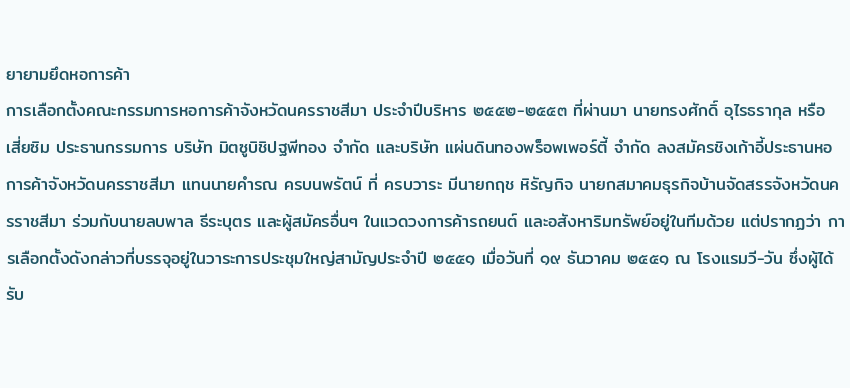ยายามยึดหอการค้า
การเลือกตั้งคณะกรรมการหอการค้าจังหวัดนครราชสีมา ประจำปีบริหาร ๒๕๕๒-๒๕๕๓ ที่ผ่านมา นายทรงศักดิ์ อุไรธรากุล หรือ เสี่ยซิม ประธานกรรมการ บริษัท มิตซูบิชิปฐพีทอง จำกัด และบริษัท แผ่นดินทองพร็อพเพอร์ตี้ จำกัด ลงสมัครชิงเก้าอี้ประธานหอการค้าจังหวัดนครราชสีมา แทนนายคำรณ ครบนพรัตน์ ที่ ครบวาระ มีนายกฤช หิรัญกิจ นายกสมาคมธุรกิจบ้านจัดสรรจังหวัดนครราชสีมา ร่วมกับนายลบพาล ธีระบุตร และผู้สมัครอื่นๆ ในแวดวงการค้ารถยนต์ และอสังหาริมทรัพย์อยู่ในทีมด้วย แต่ปรากฏว่า การเลือกตั้งดังกล่าวที่บรรจุอยู่ในวาระการประชุมใหญ่สามัญประจำปี ๒๕๕๑ เมื่อวันที่ ๑๙ ธันวาคม ๒๕๕๑ ณ โรงแรมวี-วัน ซึ่งผู้ได้รับ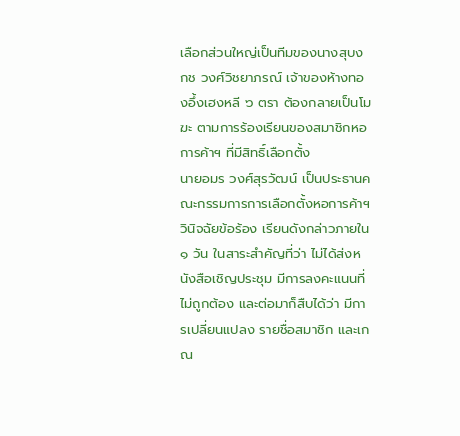เลือกส่วนใหญ่เป็นทีมของนางสุบงกช วงศ์วิชยาภรณ์ เจ้าของห้างทองอึ้งเฮงหลี ๖ ตรา ต้องกลายเป็นโมฆะ ตามการร้องเรียนของสมาชิกหอการค้าฯ ที่มีสิทธิ์เลือกตั้ง
นายอมร วงศ์สุรวัฒน์ เป็นประธานคณะกรรมการการเลือกตั้งหอการค้าฯ วินิจฉัยข้อร้อง เรียนดังกล่าวภายใน ๑ วัน ในสาระสำคัญที่ว่า ไม่ได้ส่งหนังสือเชิญประชุม มีการลงคะแนนที่ไม่ถูกต้อง และต่อมาก็สืบได้ว่า มีการเปลี่ยนแปลง รายชื่อสมาชิก และเกณ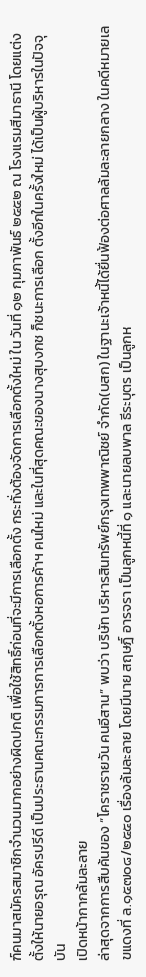ฑ์คนมาสมัครสมาชิกจำนวนมากอย่างผิดปกติ เพื่อใช้สิทธิ์ก่อนที่จะมีการเลือกตั้ง กระทั่งต้องจัดการเลือกตั้งใหม่ ใน วันที่ ๑๒ กุมภาพันธ์ ๒๕๕๒ ณ โรงแรมสีมาธานี โดยแต่งตั้งให้นายอรุณ อัครปรีดี เป็นประธานคณะกรรมการการเลือกตั้งหอการค้าฯ คนใหม่ และในที่สุดคณะของนางสุบงกช ก็ชนะการเลือก ตั้งอีกในครั้งใหม่ ได้เป็นผู้บริหารในปัจจุบัน
เปิดหน้ากากล้มละลาย
ล่าสุดจากการสืบค้นของ “โคราชรายวัน คนอีสาน” พบว่า บริษัท บริหารสินทรัพย์กรุงเทพพาณิชย์ จำกัด(บสก) ในฐานะเจ้าหนี้ได้ยื่นฟ้องต่อศาลล้มละลายกลาง ในคดีหมายเลขแดงที่ ล.๑๕๗๐๘/๒๕๕๐ เรื่องล้มละลาย โดยมีนาย สฤษฎิ์ อารจรา เป็นลูกหนี้ที่ ๑ และนายลบพาล ธีระบุตร เป็นลูกห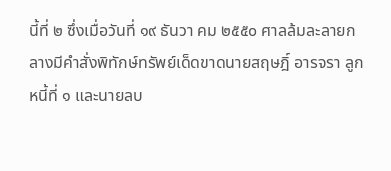นี้ที่ ๒ ซึ่งเมื่อวันที่ ๑๙ ธันวา คม ๒๕๕๐ ศาลล้มละลายกลางมีคำสั่งพิทักษ์ทรัพย์เด็ดขาดนายสฤษฎิ์ อารจรา ลูกหนี้ที่ ๑ และนายลบ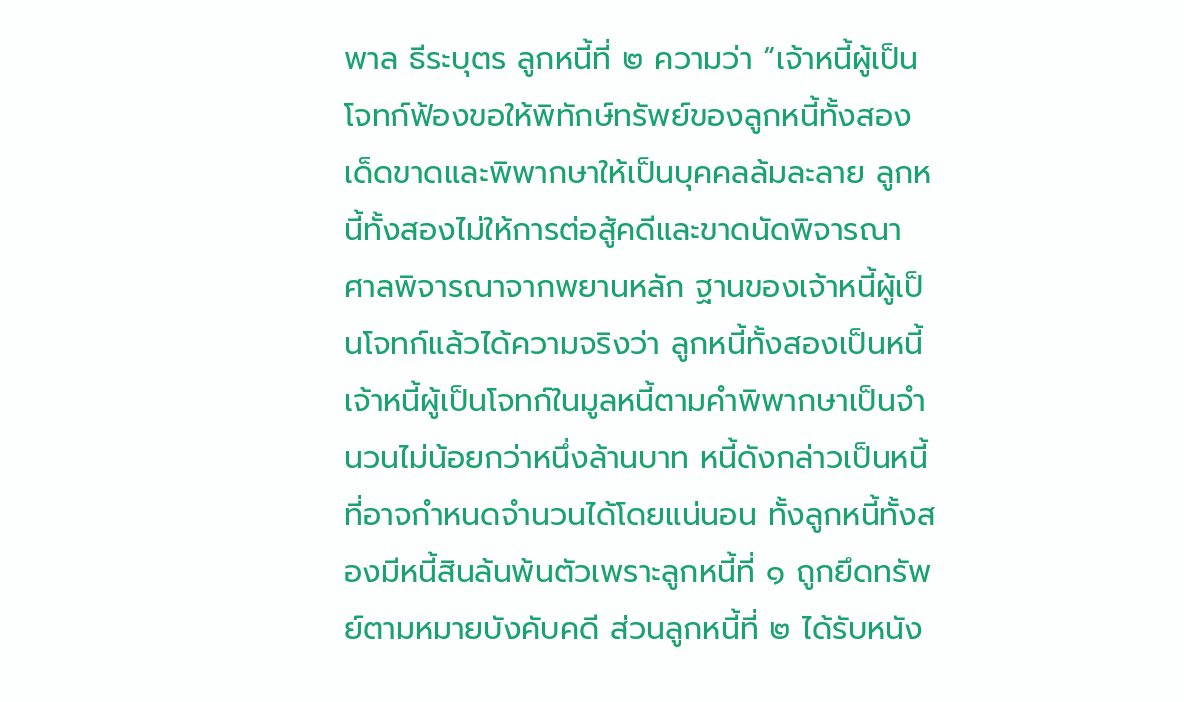พาล ธีระบุตร ลูกหนี้ที่ ๒ ความว่า “เจ้าหนี้ผู้เป็นโจทก์ฟ้องขอให้พิทักษ์ทรัพย์ของลูกหนี้ทั้งสองเด็ดขาดและพิพากษาให้เป็นบุคคลล้มละลาย ลูกหนี้ทั้งสองไม่ให้การต่อสู้คดีและขาดนัดพิจารณา ศาลพิจารณาจากพยานหลัก ฐานของเจ้าหนี้ผู้เป็นโจทก์แล้วได้ความจริงว่า ลูกหนี้ทั้งสองเป็นหนี้เจ้าหนี้ผู้เป็นโจทก์ในมูลหนี้ตามคำพิพากษาเป็นจำนวนไม่น้อยกว่าหนึ่งล้านบาท หนี้ดังกล่าวเป็นหนี้ที่อาจกำหนดจำนวนได้โดยแน่นอน ทั้งลูกหนี้ทั้งสองมีหนี้สินล้นพ้นตัวเพราะลูกหนี้ที่ ๑ ถูกยึดทรัพย์ตามหมายบังคับคดี ส่วนลูกหนี้ที่ ๒ ได้รับหนัง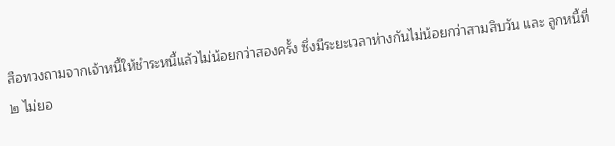สือทวงถามจากเจ้าหนี้ให้ชำระหนี้แล้วไม่น้อยกว่าสองครั้ง ซึ่งมีระยะเวลาห่างกันไม่น้อยกว่าสามสิบวัน และ ลูกหนี้ที่ ๒ ไม่ยอ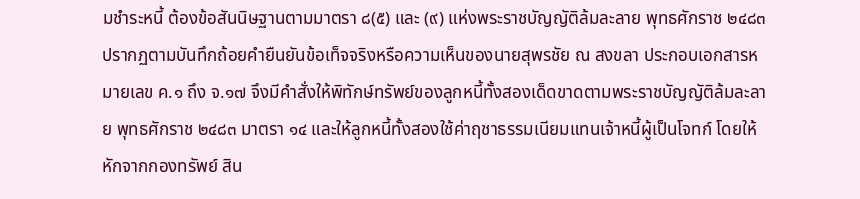มชำระหนี้ ต้องข้อสันนิษฐานตามมาตรา ๘(๕) และ (๙) แห่งพระราชบัญญัติล้มละลาย พุทธศักราช ๒๔๘๓ ปรากฏตามบันทึกถ้อยคำยืนยันข้อเท็จจริงหรือความเห็นของนายสุพรชัย ณ สงขลา ประกอบเอกสารหมายเลข ค.๑ ถึง จ.๑๗ จึงมีคำสั่งให้พิทักษ์ทรัพย์ของลูกหนี้ทั้งสองเด็ดขาดตามพระราชบัญญัติล้มละลาย พุทธศักราช ๒๔๘๓ มาตรา ๑๔ และให้ลูกหนี้ทั้งสองใช้ค่าฤชาธรรมเนียมแทนเจ้าหนี้ผู้เป็นโจทก์ โดยให้หักจากกองทรัพย์ สิน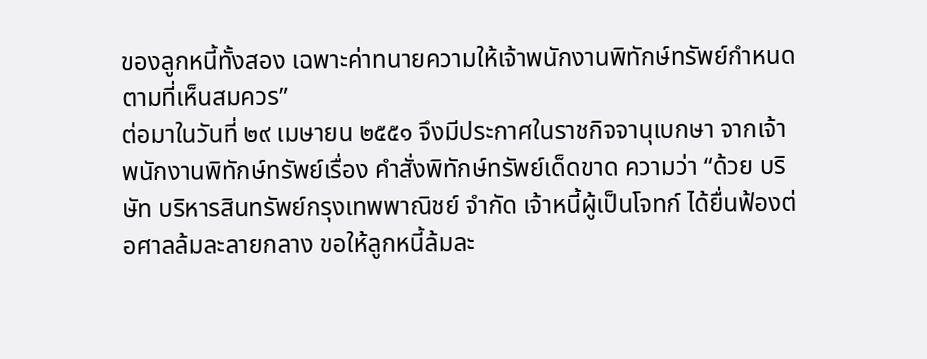ของลูกหนี้ทั้งสอง เฉพาะค่าทนายความให้เจ้าพนักงานพิทักษ์ทรัพย์กำหนดตามที่เห็นสมควร”
ต่อมาในวันที่ ๒๙ เมษายน ๒๕๕๑ จึงมีประกาศในราชกิจจานุเบกษา จากเจ้าพนักงานพิทักษ์ทรัพย์เรื่อง คำสั่งพิทักษ์ทรัพย์เด็ดขาด ความว่า “ด้วย บริษัท บริหารสินทรัพย์กรุงเทพพาณิชย์ จำกัด เจ้าหนี้ผู้เป็นโจทก์ ได้ยื่นฟ้องต่อศาลล้มละลายกลาง ขอให้ลูกหนี้ล้มละ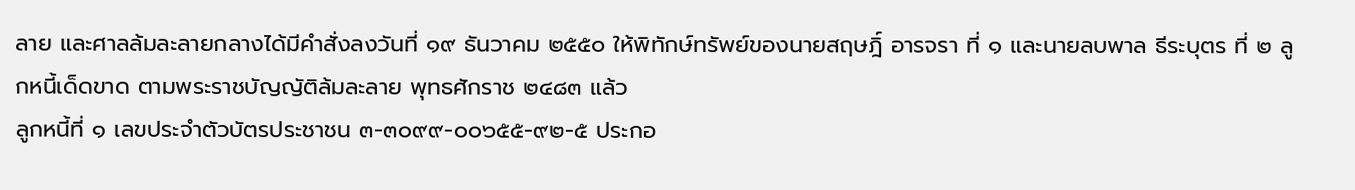ลาย และศาลล้มละลายกลางได้มีคำสั่งลงวันที่ ๑๙ ธันวาคม ๒๕๕๐ ให้พิทักษ์ทรัพย์ของนายสฤษฎิ์ อารจรา ที่ ๑ และนายลบพาล ธีระบุตร ที่ ๒ ลูกหนี้เด็ดขาด ตามพระราชบัญญัติล้มละลาย พุทธศักราช ๒๔๘๓ แล้ว
ลูกหนี้ที่ ๑ เลขประจำตัวบัตรประชาชน ๓-๓๐๙๙-๐๐๖๕๕-๙๒-๕ ประกอ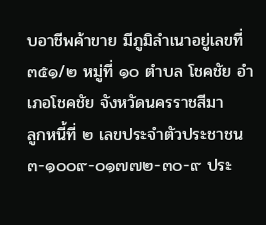บอาชีพค้าขาย มีภูมิลำเนาอยู่เลขที่ ๓๕๑/๒ หมู่ที่ ๑๐ ตำบล โชคชัย อำเภอโชคชัย จังหวัดนครราชสีมา
ลูกหนี้ที่ ๒ เลขประจำตัวประชาชน ๓-๑๐๐๙-๐๑๗๗๒-๓๐-๙ ประ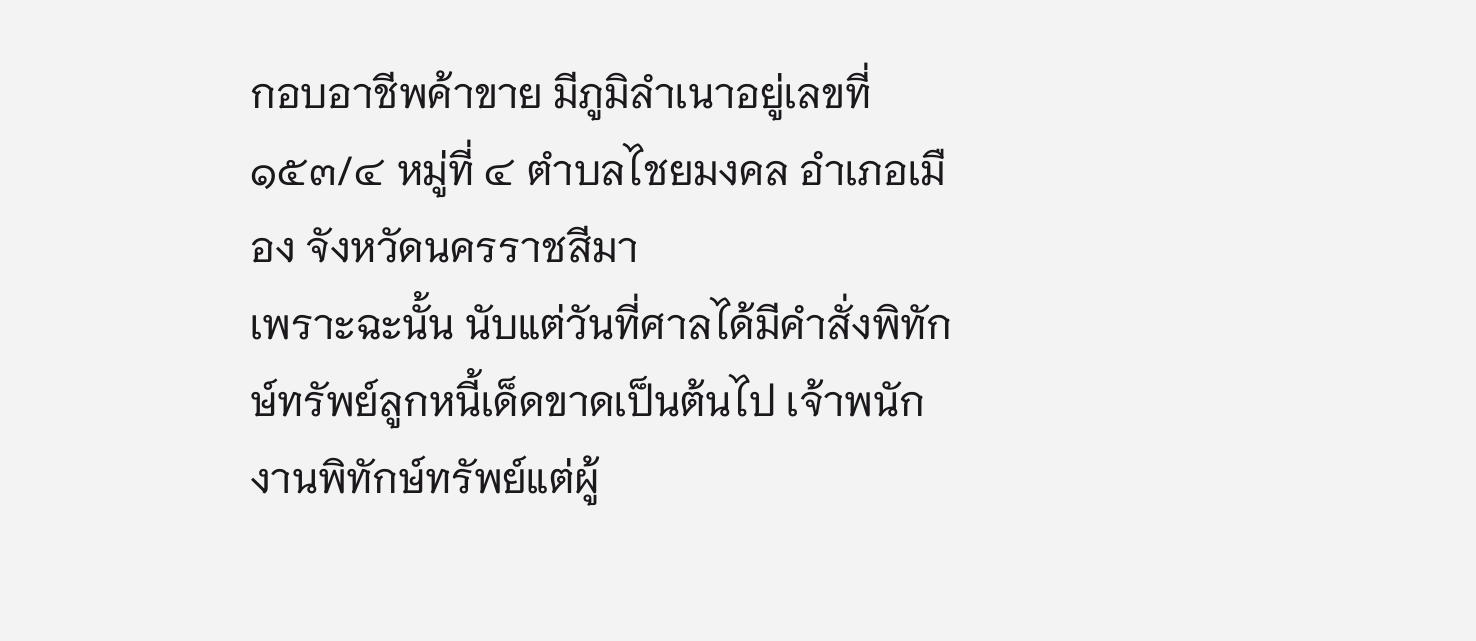กอบอาชีพค้าขาย มีภูมิลำเนาอยู่เลขที่ ๑๕๓/๔ หมู่ที่ ๔ ตำบลไชยมงคล อำเภอเมือง จังหวัดนครราชสีมา
เพราะฉะนั้น นับแต่วันที่ศาลได้มีคำสั่งพิทักษ์ทรัพย์ลูกหนี้เด็ดขาดเป็นต้นไป เจ้าพนัก งานพิทักษ์ทรัพย์แต่ผู้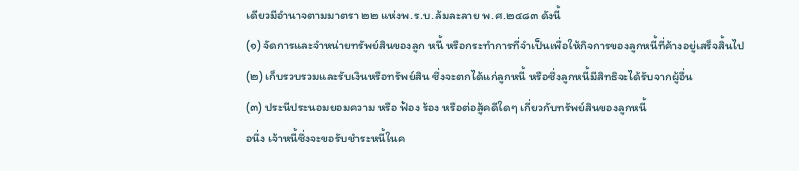เดียวมีอำนาจตามมาตรา ๒๒ แห่งพ.ร.บ.ล้มละลาย พ.ศ.๒๔๘๓ ดังนี้
(๑) จัดการและจำหน่ายทรัพย์สินของลูก หนี้ หรือกระทำการที่จำเป็นเพื่อให้กิจการของลูกหนี้ที่ค้างอยู่เสร็จสิ้นไป
(๒) เก็บรวบรวมและรับเงินหรือทรัพย์สิน ซึ่งจะตกได้แก่ลูกหนี้ หรือซึ่งลูกหนี้มีสิทธิจะได้รับจากผู้อื่น
(๓) ประนีประนอมยอมความ หรือ ฟ้อง ร้อง หรือต่อสู้คดีใดๆ เกี่ยวกับทรัพย์สินของลูกหนี้
อนึ่ง เจ้าหนี้ซึ่งจะขอรับชำระหนี้ในค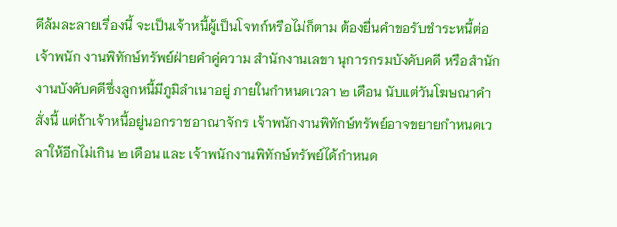ดีล้มละลายเรื่องนี้ จะเป็นเจ้าหนี้ผู้เป็นโจทก์หรือไม่ก็ตาม ต้องยื่นคำขอรับชำระหนี้ต่อเจ้าพนัก งานพิทักษ์ทรัพย์ฝ่ายคำคู่ความ สำนักงานเลขา นุการกรมบังคับคดี หรือสำนักงานบังคับคดีซึ่งลูกหนี้มีภูมิลำเนาอยู่ ภายในกำหนดเวลา ๒ เดือน นับแต่วันโฆษณาคำสั่งนี้ แต่ถ้าเจ้าหนี้อยู่นอกราชอาณาจักร เจ้าพนักงานพิทักษ์ทรัพย์อาจขยายกำหนดเวลาให้อีกไม่เกิน ๒ เดือน และ เจ้าพนักงานพิทักษ์ทรัพย์ได้กำหนด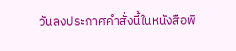วันลงประกาศคำสั่งนี้ในหนังสือพิ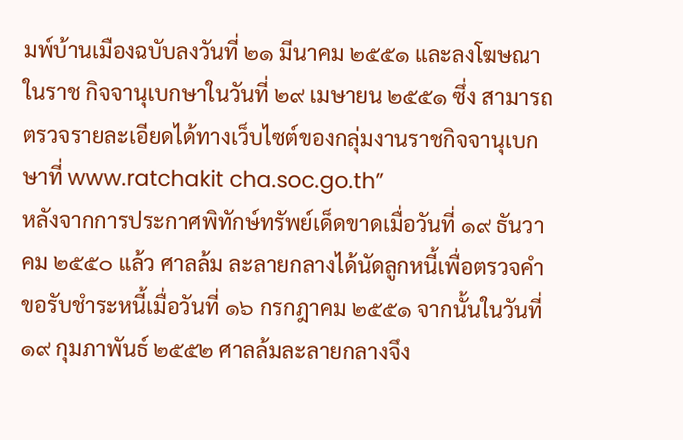มพ์บ้านเมืองฉบับลงวันที่ ๒๑ มีนาคม ๒๕๕๑ และลงโฆษณาในราช กิจจานุเบกษาในวันที่ ๒๙ เมษายน ๒๕๕๑ ซึ่ง สามารถตรวจรายละเอียดได้ทางเว็บไซต์ของกลุ่มงานราชกิจจานุเบกษาที่ www.ratchakit cha.soc.go.th”
หลังจากการประกาศพิทักษ์ทรัพย์เด็ดขาดเมื่อวันที่ ๑๙ ธันวาคม ๒๕๕๐ แล้ว ศาลล้ม ละลายกลางได้นัดลูกหนี้เพื่อตรวจคำขอรับชำระหนี้เมื่อวันที่ ๑๖ กรกฎาคม ๒๕๕๑ จากนั้นในวันที่ ๑๙ กุมภาพันธ์ ๒๕๕๒ ศาลล้มละลายกลางจึง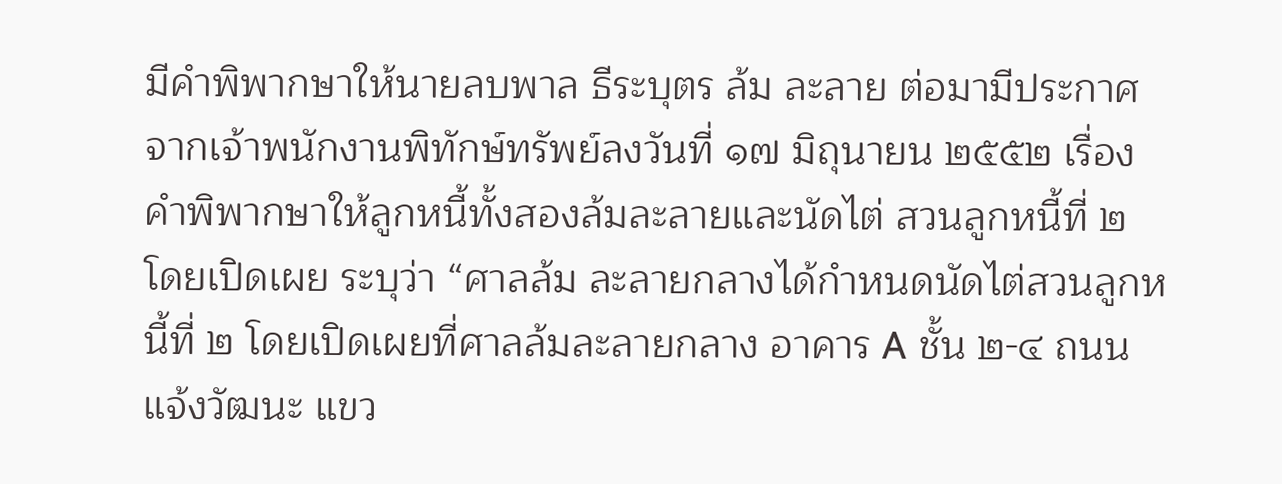มีคำพิพากษาให้นายลบพาล ธีระบุตร ล้ม ละลาย ต่อมามีประกาศจากเจ้าพนักงานพิทักษ์ทรัพย์ลงวันที่ ๑๗ มิถุนายน ๒๕๕๒ เรื่องคำพิพากษาให้ลูกหนี้ทั้งสองล้มละลายและนัดไต่ สวนลูกหนี้ที่ ๒ โดยเปิดเผย ระบุว่า “ศาลล้ม ละลายกลางได้กำหนดนัดไต่สวนลูกหนี้ที่ ๒ โดยเปิดเผยที่ศาลล้มละลายกลาง อาคาร A ชั้น ๒-๔ ถนนแจ้งวัฒนะ แขว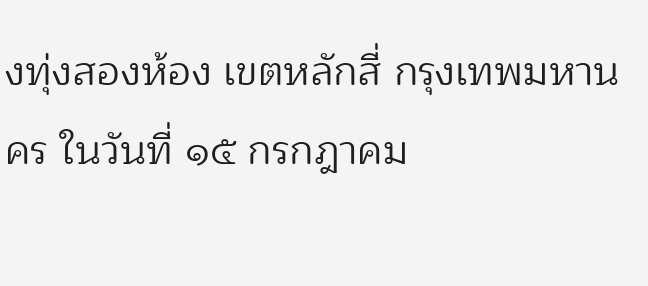งทุ่งสองห้อง เขตหลักสี่ กรุงเทพมหานคร ในวันที่ ๑๕ กรกฎาคม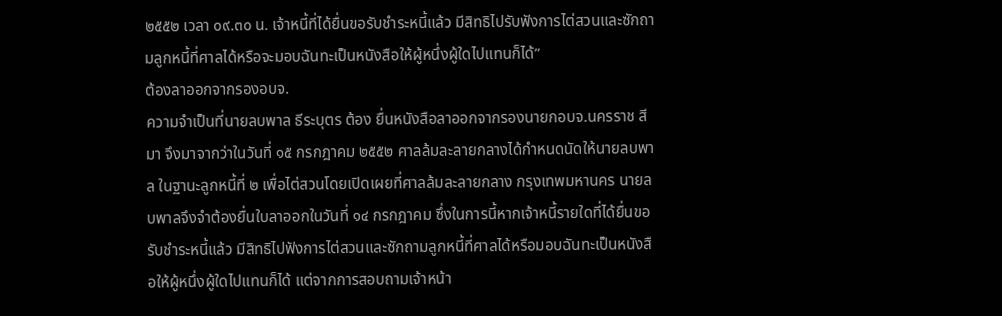๒๕๕๒ เวลา ๐๙.๓๐ น. เจ้าหนี้ที่ได้ยื่นขอรับชำระหนี้แล้ว มีสิทธิไปรับฟังการไต่สวนและซักถามลูกหนี้ที่ศาลได้หรือจะมอบฉันทะเป็นหนังสือให้ผู้หนึ่งผู้ใดไปแทนก็ได้”
ต้องลาออกจากรองอบจ.
ความจำเป็นที่นายลบพาล ธีระบุตร ต้อง ยื่นหนังสือลาออกจากรองนายกอบจ.นครราช สีมา จึงมาจากว่าในวันที่ ๑๕ กรกฎาคม ๒๕๕๒ ศาลล้มละลายกลางได้กำหนดนัดให้นายลบพาล ในฐานะลูกหนี้ที่ ๒ เพื่อไต่สวนโดยเปิดเผยที่ศาลล้มละลายกลาง กรุงเทพมหานคร นายลบพาลจึงจำต้องยื่นใบลาออกในวันที่ ๑๔ กรกฎาคม ซึ่งในการนี้หากเจ้าหนี้รายใดที่ได้ยื่นขอรับชำระหนี้แล้ว มีสิทธิไปฟังการไต่สวนและซักถามลูกหนี้ที่ศาลได้หรือมอบฉันทะเป็นหนังสือให้ผู้หนึ่งผู้ใดไปแทนก็ได้ แต่จากการสอบถามเจ้าหน้า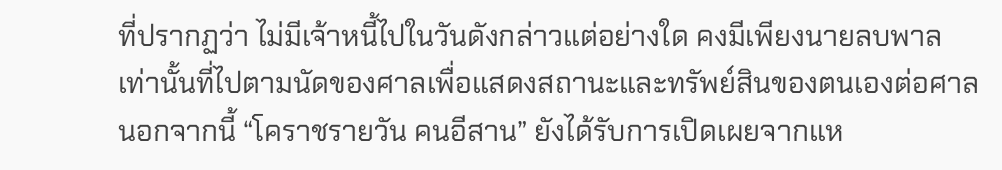ที่ปรากฏว่า ไม่มีเจ้าหนี้ไปในวันดังกล่าวแต่อย่างใด คงมีเพียงนายลบพาลเท่านั้นที่ไปตามนัดของศาลเพื่อแสดงสถานะและทรัพย์สินของตนเองต่อศาล
นอกจากนี้ “โคราชรายวัน คนอีสาน” ยังได้รับการเปิดเผยจากแห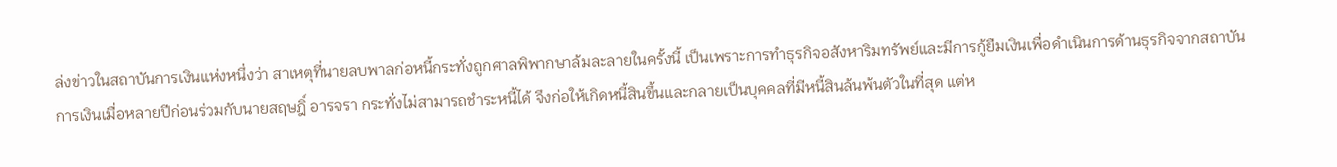ล่งข่าวในสถาบันการเงินแห่งหนึ่งว่า สาเหตุที่นายลบพาลก่อหนี้กระทั่งถูกศาลพิพากษาล้มละลายในครั้งนี้ เป็นเพราะการทำธุรกิจอสังหาริมทรัพย์และมีการกู้ยืมเงินเพื่อดำเนินการด้านธุรกิจจากสถาบันการเงินเมื่อหลายปีก่อนร่วมกับนายสฤษฎิ์ อารจรา กระทั่งไม่สามารถชำระหนี้ได้ จึงก่อให้เกิดหนี้สินขึ้นและกลายเป็นบุคคลที่มีหนี้สินล้นพ้นตัวในที่สุด แต่ห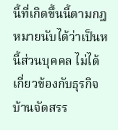นี้ที่เกิดขึ้นนี้ตามกฎหมายนับได้ว่าเป็นหนี้ส่วนบุคคล ไม่ได้เกี่ยวข้องกับธุรกิจบ้านจัดสรร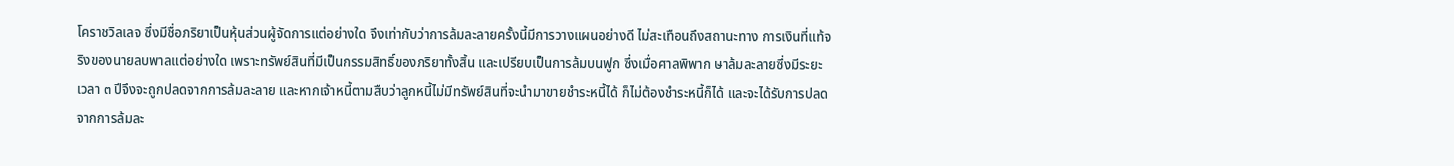โคราชวิลเลจ ซึ่งมีชื่อภริยาเป็นหุ้นส่วนผู้จัดการแต่อย่างใด จึงเท่ากับว่าการล้มละลายครั้งนี้มีการวางแผนอย่างดี ไม่สะเทือนถึงสถานะทาง การเงินที่แท้จริงของนายลบพาลแต่อย่างใด เพราะทรัพย์สินที่มีเป็นกรรมสิทธิ์ของภริยาทั้งสิ้น และเปรียบเป็นการล้มบนฟูก ซึ่งเมื่อศาลพิพาก ษาล้มละลายซึ่งมีระยะเวลา ๓ ปีจึงจะถูกปลดจากการล้มละลาย และหากเจ้าหนี้ตามสืบว่าลูกหนี้ไม่มีทรัพย์สินที่จะนำมาขายชำระหนี้ได้ ก็ไม่ต้องชำระหนี้ก็ได้ และจะได้รับการปลดจากการล้มละ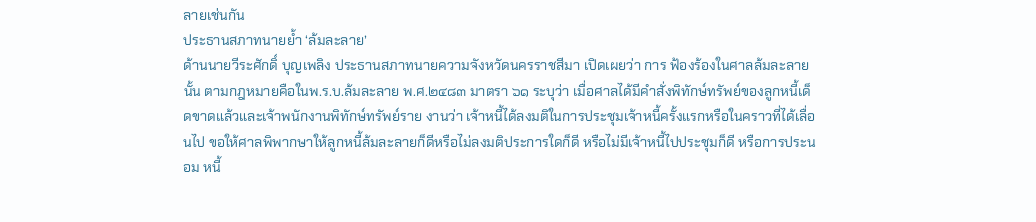ลายเช่นกัน
ประธานสภาทนายย้ำ ‘ล้มละลาย’
ด้านนายวีระศักดิ์ บุญเพลิง ประธานสภาทนายความจังหวัดนครราชสีมา เปิดเผยว่า การ ฟ้องร้องในศาลล้มละลายนั้น ตามกฎหมายคือในพ.ร.บ.ล้มละลาย พ.ศ.๒๔๘๓ มาตรา ๖๑ ระบุว่า เมื่อศาลได้มีคำสั่งพิทักษ์ทรัพย์ของลูกหนี้เด็ดขาดแล้วและเจ้าพนักงานพิทักษ์ทรัพย์ราย งานว่า เจ้าหนี้ได้ลงมติในการประชุมเจ้าหนี้ครั้งแรกหรือในคราวที่ได้เลื่อนไป ขอให้ศาลพิพากษาให้ลูกหนี้ล้มละลายก็ดีหรือไม่ลงมติประการใดก็ดี หรือไม่มีเจ้าหนี้ไปประชุมก็ดี หรือการประนอม หนี้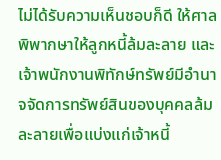ไม่ได้รับความเห็นชอบก็ดี ให้ศาลพิพากษาให้ลูกหนี้ล้มละลาย และเจ้าพนักงานพิทักษ์ทรัพย์มีอำนาจจัดการทรัพย์สินของบุคคลล้มละลายเพื่อแบ่งแก่เจ้าหนี้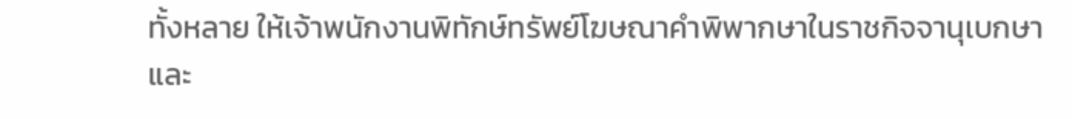ทั้งหลาย ให้เจ้าพนักงานพิทักษ์ทรัพย์โฆษณาคำพิพากษาในราชกิจจานุเบกษาและ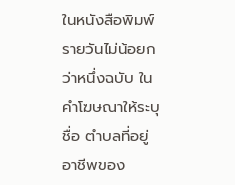ในหนังสือพิมพ์รายวันไม่น้อยกว่าหนึ่งฉบับ ในคำโฆษณาให้ระบุชื่อ ตำบลที่อยู่ อาชีพของ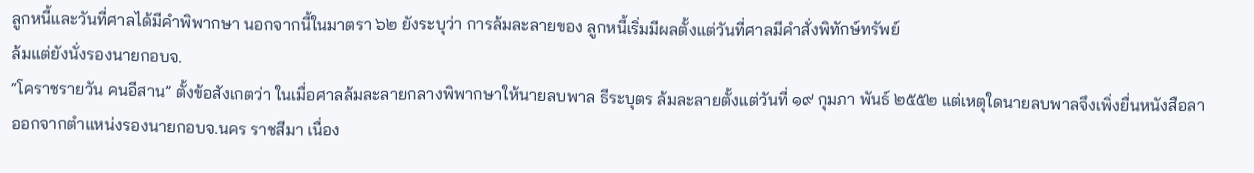ลูกหนี้และวันที่ศาลได้มีคำพิพากษา นอกจากนี้ในมาตรา ๖๒ ยังระบุว่า การล้มละลายของ ลูกหนี้เริ่มมีผลตั้งแต่วันที่ศาลมีคำสั่งพิทักษ์ทรัพย์
ล้มแต่ยังนั่งรองนายกอบจ.
“โคราชรายวัน คนอีสาน” ตั้งข้อสังเกตว่า ในเมื่อศาลล้มละลายกลางพิพากษาให้นายลบพาล ธีระบุตร ล้มละลายตั้งแต่วันที่ ๑๙ กุมภา พันธ์ ๒๕๕๒ แต่เหตุใดนายลบพาลจึงเพิ่งยื่นหนังสือลาออกจากตำแหน่งรองนายกอบจ.นคร ราชสีมา เนื่อง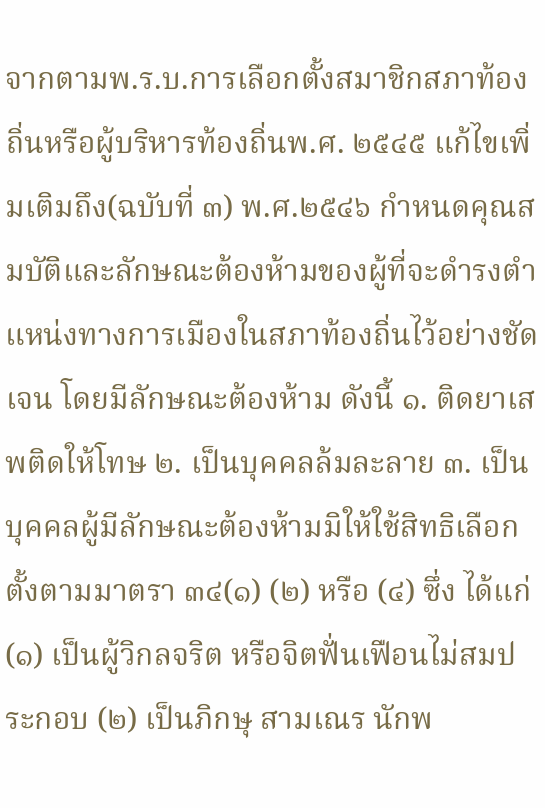จากตามพ.ร.บ.การเลือกตั้งสมาชิกสภาท้องถิ่นหรือผู้บริหารท้องถิ่นพ.ศ. ๒๕๔๕ แก้ไขเพิ่มเติมถึง(ฉบับที่ ๓) พ.ศ.๒๕๔๖ กำหนดคุณสมบัติและลักษณะต้องห้ามของผู้ที่จะดำรงตำแหน่งทางการเมืองในสภาท้องถิ่นไว้อย่างชัดเจน โดยมีลักษณะต้องห้าม ดังนี้ ๑. ติดยาเสพติดให้โทษ ๒. เป็นบุคคลล้มละลาย ๓. เป็นบุคคลผู้มีลักษณะต้องห้ามมิให้ใช้สิทธิเลือกตั้งตามมาตรา ๓๔(๑) (๒) หรือ (๔) ซึ่ง ได้แก่ (๑) เป็นผู้วิกลจริต หรือจิตฟั่นเฟือนไม่สมประกอบ (๒) เป็นภิกษุ สามเณร นักพ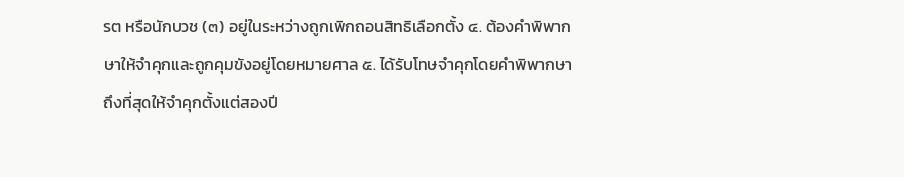รต หรือนักบวช (๓) อยู่ในระหว่างถูกเพิกถอนสิทธิเลือกตั้ง ๔. ต้องคำพิพากษาให้จำคุกและถูกคุมขังอยู่โดยหมายศาล ๕. ได้รับโทษจำคุกโดยคำพิพากษาถึงที่สุดให้จำคุกตั้งแต่สองปี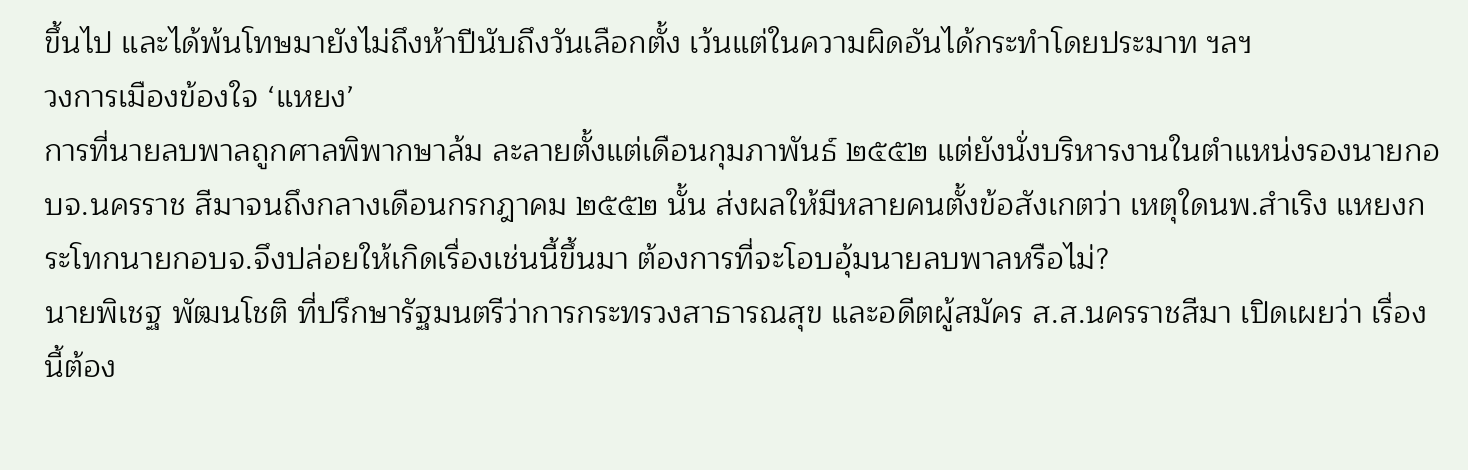ขึ้นไป และได้พ้นโทษมายังไม่ถึงห้าปีนับถึงวันเลือกตั้ง เว้นแต่ในความผิดอันได้กระทำโดยประมาท ฯลฯ
วงการเมืองข้องใจ ‘แหยง’
การที่นายลบพาลถูกศาลพิพากษาล้ม ละลายตั้งแต่เดือนกุมภาพันธ์ ๒๕๕๒ แต่ยังนั่งบริหารงานในตำแหน่งรองนายกอบจ.นครราช สีมาจนถึงกลางเดือนกรกฎาคม ๒๕๕๒ นั้น ส่งผลให้มีหลายคนตั้งข้อสังเกตว่า เหตุใดนพ.สำเริง แหยงกระโทกนายกอบจ.จึงปล่อยให้เกิดเรื่องเช่นนี้ขึ้นมา ต้องการที่จะโอบอุ้มนายลบพาลหรือไม่?
นายพิเชฐ พัฒนโชติ ที่ปรึกษารัฐมนตรีว่าการกระทรวงสาธารณสุข และอดีตผู้สมัคร ส.ส.นครราชสีมา เปิดเผยว่า เรื่องนี้ต้อง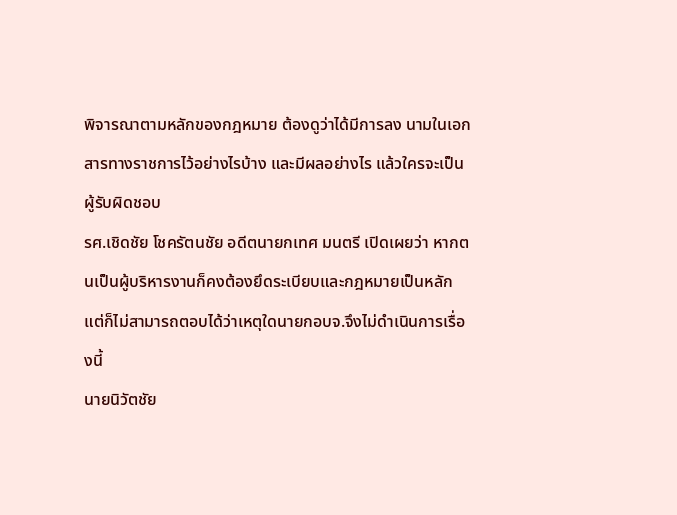พิจารณาตามหลักของกฎหมาย ต้องดูว่าได้มีการลง นามในเอกสารทางราชการไว้อย่างไรบ้าง และมีผลอย่างไร แล้วใครจะเป็นผู้รับผิดชอบ
รศ.เชิดชัย โชครัตนชัย อดีตนายกเทศ มนตรี เปิดเผยว่า หากตนเป็นผู้บริหารงานก็คงต้องยึดระเบียบและกฎหมายเป็นหลัก แต่ก็ไม่สามารถตอบได้ว่าเหตุใดนายกอบจ.จึงไม่ดำเนินการเรื่องนี้
นายนิวัตชัย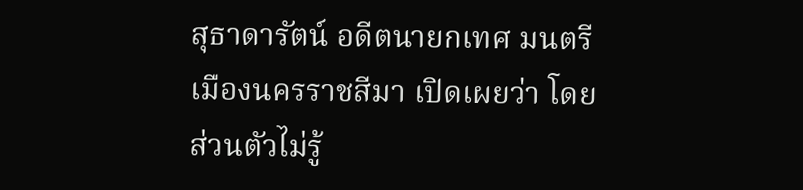สุธาดารัตน์ อดีตนายกเทศ มนตรีเมืองนครราชสีมา เปิดเผยว่า โดยส่วนตัวไม่รู้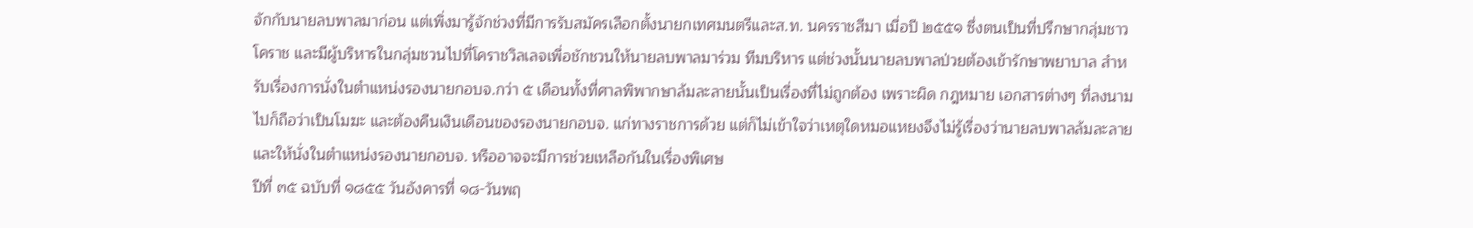จักกับนายลบพาลมาก่อน แต่เพิ่งมารู้จักช่วงที่มีการรับสมัครเลือกตั้งนายกเทศมนตรีและส.ท. นครราชสีมา เมื่อปี ๒๕๕๑ ซึ่งตนเป็นที่ปรึกษากลุ่มชาวโคราช และมีผู้บริหารในกลุ่มชวนไปที่โคราชวิลเลจเพื่อชักชวนให้นายลบพาลมาร่วม ทีมบริหาร แต่ช่วงนั้นนายลบพาลป่วยต้องเข้ารักษาพยาบาล สำหรับเรื่องการนั่งในตำแหน่งรองนายกอบจ.กว่า ๕ เดือนทั้งที่ศาลพิพากษาล้มละลายนั้นเป็นเรื่องที่ไม่ถูกต้อง เพราะผิด กฎหมาย เอกสารต่างๆ ที่ลงนามไปก็ถือว่าเป็นโมฆะ และต้องคืนเงินเดือนของรองนายกอบจ. แก่ทางราชการด้วย แต่ก็ไม่เข้าใจว่าเหตุใดหมอแหยงจึงไม่รู้เรื่องว่านายลบพาลล้มละลายและให้นั่งในตำแหน่งรองนายกอบจ. หรืออาจจะมีการช่วยเหลือกันในเรื่องพิเศษ
ปีที่ ๓๕ ฉบับที่ ๑๘๕๕ วันอังคารที่ ๑๘-วันพฤ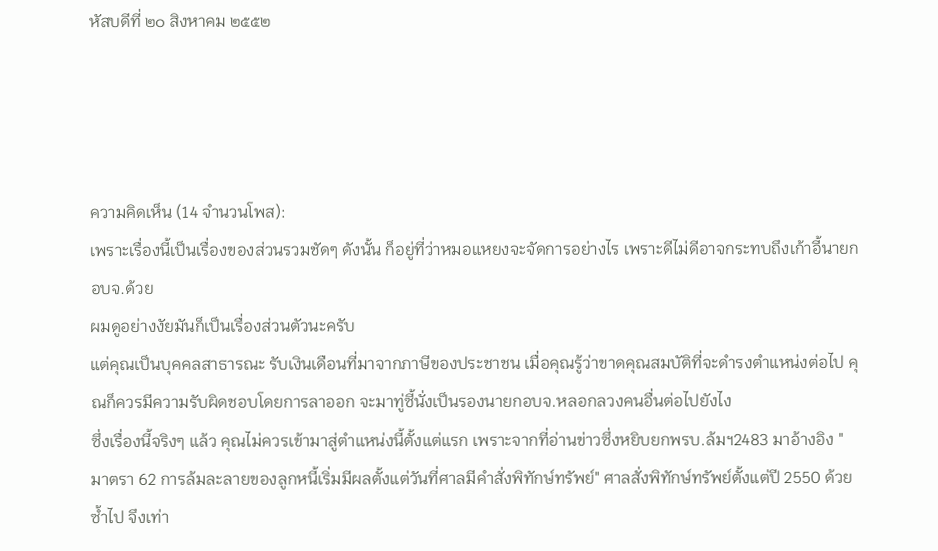หัสบดีที่ ๒๐ สิงหาคม ๒๕๕๒




ความคิดเห็น (14 จำนวนโพส):
เพราะเรื่องนี้เป็นเรื่องของส่วนรวมชัดๆ ดังนั้น ก็อยู่ที่ว่าหมอแหยงจะจัดการอย่างไร เพราะดีไม่ดีอาจกระทบถึงเก้าอี้นายกอบจ.ด้วย
ผมดูอย่างงัยมันก็เป็นเรื่องส่วนตัวนะครับ
แต่คุณเป็นบุคคลสาธารณะ รับเงินเดือนที่มาจากภาษีของประชาชน เมื่อคุณรู้ว่าขาดคุณสมบัติที่จะดำรงตำแหน่งต่อไป คุณก็ควรมีความรับผิดชอบโดยการลาออก จะมาทู่ซี้นั่งเป็นรองนายกอบจ.หลอกลวงคนอื่นต่อไปยังไง
ซึ่งเรื่องนี้จริงๆ แล้ว คุณไม่ควรเข้ามาสู่ตำแหน่งนี้ตั้งแต่แรก เพราะจากที่อ่านข่าวซึ่งหยิบยกพรบ.ล้มฯ2483 มาอ้างอิง "มาตรา 62 การล้มละลายของลูกหนี้เริ่มมีผลตั้งแต่วันที่ศาลมีคำสั่งพิทักษ์ทรัพย์" ศาลสั่งพิทักษ์ทรัพย์ตั้งแต่ปี 2550 ด้วยซ้ำไป จึงเท่า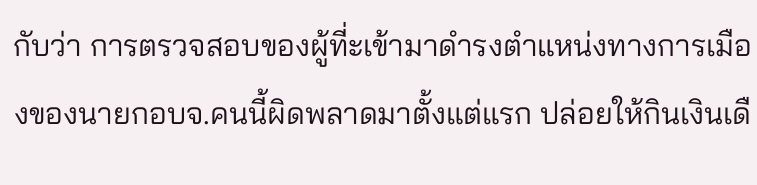กับว่า การตรวจสอบของผู้ที่ะเข้ามาดำรงตำแหน่งทางการเมืองของนายกอบจ.คนนี้ผิดพลาดมาตั้งแต่แรก ปล่อยให้กินเงินเดื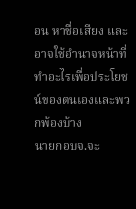อน หาชื่อเสียง และอาจใช้อำนาจหน้าที่ทำอะไรเพื่อประโยชน์ของตนเองและพวกพ้องบ้าง
นายกอบจ.จะ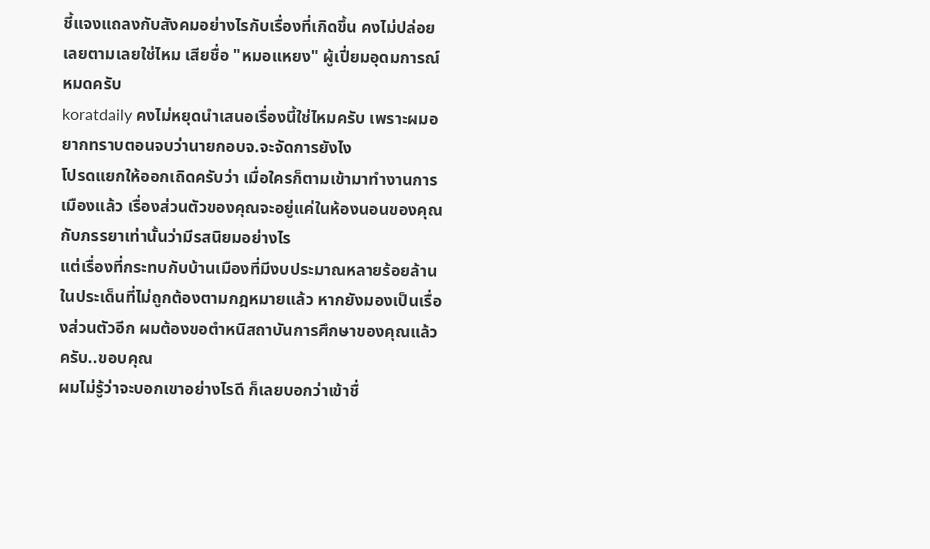ชี้แจงแถลงกับสังคมอย่างไรกับเรื่องที่เกิดขึ้น คงไม่ปล่อยเลยตามเลยใช่ไหม เสียชื่อ "หมอแหยง" ผู้เปี่ยมอุดมการณ์หมดครับ
koratdaily คงไม่หยุดนำเสนอเรื่องนี้ใช่ไหมครับ เพราะผมอยากทราบตอนจบว่านายกอบจ.จะจัดการยังไง
โปรดแยกให้ออกเถิดครับว่า เมื่อใครก็ตามเข้ามาทำงานการเมืองแล้ว เรื่องส่วนตัวของคุณจะอยู่แค่ในห้องนอนของคุณกับภรรยาเท่านั้นว่ามีรสนิยมอย่างไร
แต่เรื่องที่กระทบกับบ้านเมืองที่มีงบประมาณหลายร้อยล้านในประเด็นที่ไม่ถูกต้องตามกฎหมายแล้ว หากยังมองเป็นเรื่องส่วนตัวอีก ผมต้องขอตำหนิสถาบันการศึกษาของคุณแล้วครับ..ขอบคุณ
ผมไม่รู้ว่าจะบอกเขาอย่างไรดี ก็เลยบอกว่าเข้าชื่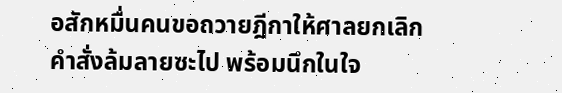อสักหมื่นคนขอถวายฎีกาให้ศาลยกเลิกคำสั่งล้มลายซะไป พร้อมนึกในใจ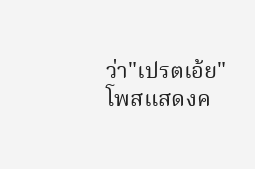ว่า"เปรตเอ้ย"
โพสแสดงค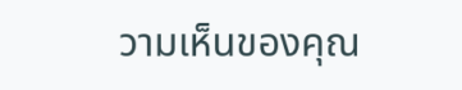วามเห็นของคุณ